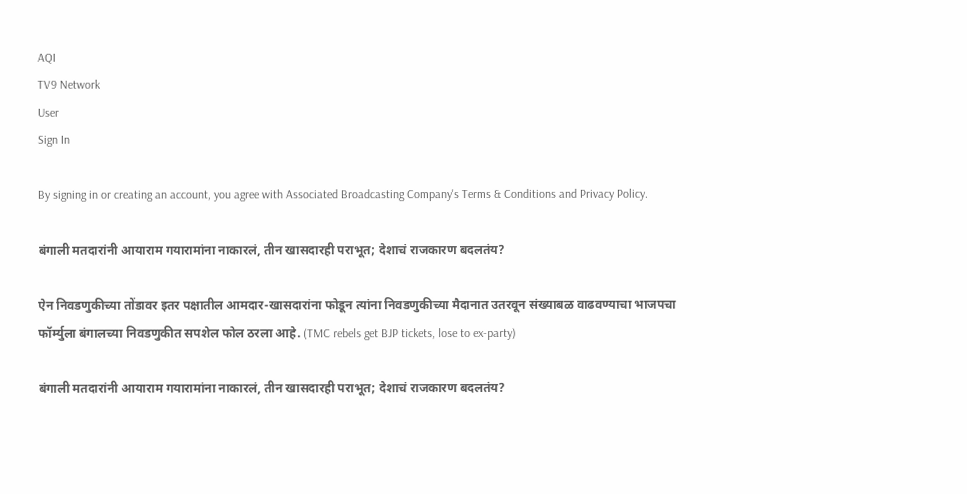AQI
TV9 Network
User
Sign In

By signing in or creating an account, you agree with Associated Broadcasting Company's Terms & Conditions and Privacy Policy.

बंगाली मतदारांनी आयाराम गयारामांना नाकारलं, तीन खासदारही पराभूत; देशाचं राजकारण बदलतंय?

ऐन निवडणुकीच्या तोंडावर इतर पक्षातील आमदार-खासदारांना फोडून त्यांना निवडणुकीच्या मैदानात उतरवून संख्याबळ वाढवण्याचा भाजपचा फॉर्म्युला बंगालच्या निवडणुकीत सपशेल फोल ठरला आहे. (TMC rebels get BJP tickets, lose to ex-party)

बंगाली मतदारांनी आयाराम गयारामांना नाकारलं, तीन खासदारही पराभूत; देशाचं राजकारण बदलतंय?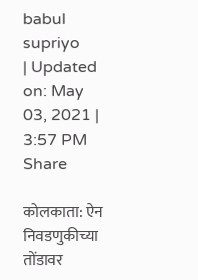babul supriyo
| Updated on: May 03, 2021 | 3:57 PM
Share

कोलकाता: ऐन निवडणुकीच्या तोंडावर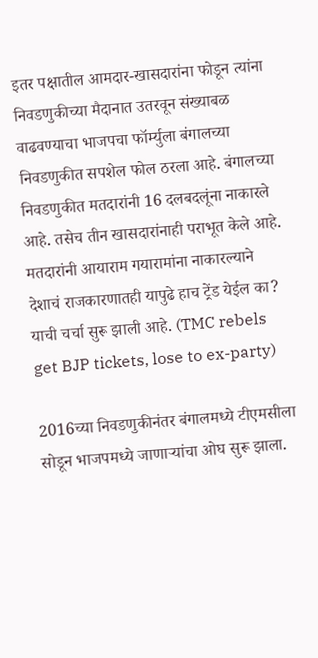इतर पक्षातील आमदार-खासदारांना फोडून त्यांना निवडणुकीच्या मैदानात उतरवून संख्याबळ वाढवण्याचा भाजपचा फॉर्म्युला बंगालच्या निवडणुकीत सपशेल फोल ठरला आहे. बंगालच्या निवडणुकीत मतदारांनी 16 दलबदलूंना नाकारले आहे. तसेच तीन खासदारांनाही पराभूत केले आहे. मतदारांनी आयाराम गयारामांना नाकारल्याने देशाचं राजकारणातही यापुढे हाच ट्रेंड येईल का? याची चर्चा सुरू झाली आहे. (TMC rebels get BJP tickets, lose to ex-party)

2016च्या निवडणुकीनंतर बंगालमध्ये टीएमसीला सोडून भाजपमध्ये जाणाऱ्यांचा ओघ सुरू झाला.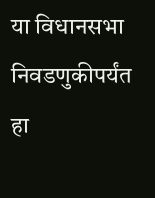या विधानसभा निवडणुकीपर्यंत हा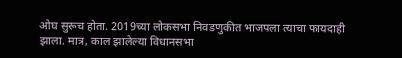ओघ सुरूच होता. 2019च्या लोकसभा निवडणुकीत भाजपला त्याचा फायदाही झाला. मात्र, काल झालेल्या विधानसभा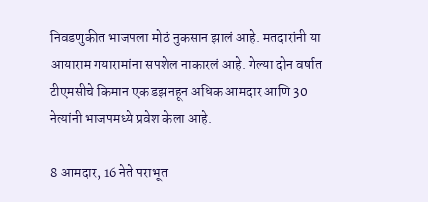निवडणुकीत भाजपला मोठं नुकसान झालं आहे. मतदारांनी या आयाराम गयारामांना सपशेल नाकारलं आहे. गेल्या दोन वर्षात टीएमसीचे किमान एक डझनहून अधिक आमदार आणि 30 नेत्यांनी भाजपमध्ये प्रवेश केला आहे.

8 आमदार, 16 नेते पराभूत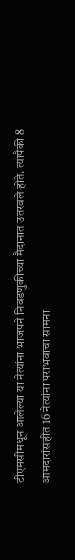टीएमसीमधून आलेल्या या नेत्यांना भाजपने निवडणुकीच्या मैदानात उतरवले होते. त्यापैकी 8 आमदारांसहीत 16 नेत्यांना पराभवाचा सामना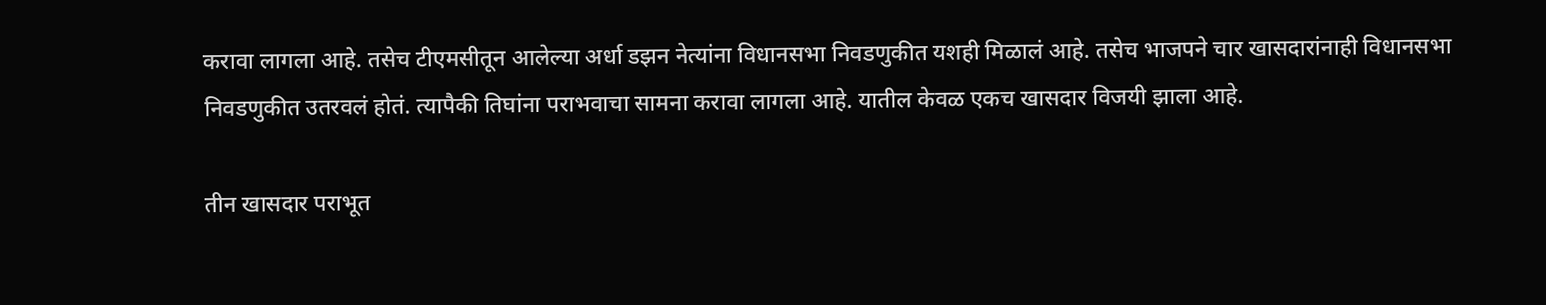करावा लागला आहे. तसेच टीएमसीतून आलेल्या अर्धा डझन नेत्यांना विधानसभा निवडणुकीत यशही मिळालं आहे. तसेच भाजपने चार खासदारांनाही विधानसभा निवडणुकीत उतरवलं होतं. त्यापैकी तिघांना पराभवाचा सामना करावा लागला आहे. यातील केवळ एकच खासदार विजयी झाला आहे.

तीन खासदार पराभूत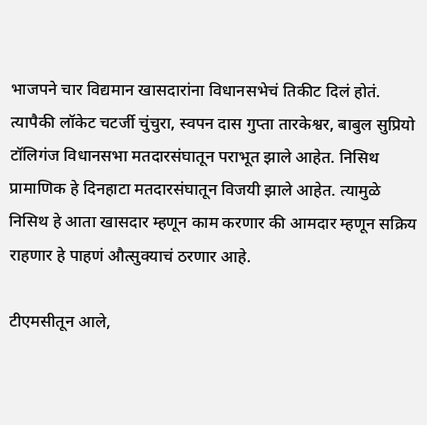भाजपने चार विद्यमान खासदारांना विधानसभेचं तिकीट दिलं होतं. त्यापैकी लॉकेट चटर्जी चुंचुरा, स्वपन दास गुप्ता तारकेश्वर, बाबुल सुप्रियो टॉलिगंज विधानसभा मतदारसंघातून पराभूत झाले आहेत. निसिथ प्रामाणिक हे दिनहाटा मतदारसंघातून विजयी झाले आहेत. त्यामुळे निसिथ हे आता खासदार म्हणून काम करणार की आमदार म्हणून सक्रिय राहणार हे पाहणं औत्सुक्याचं ठरणार आहे.

टीएमसीतून आले,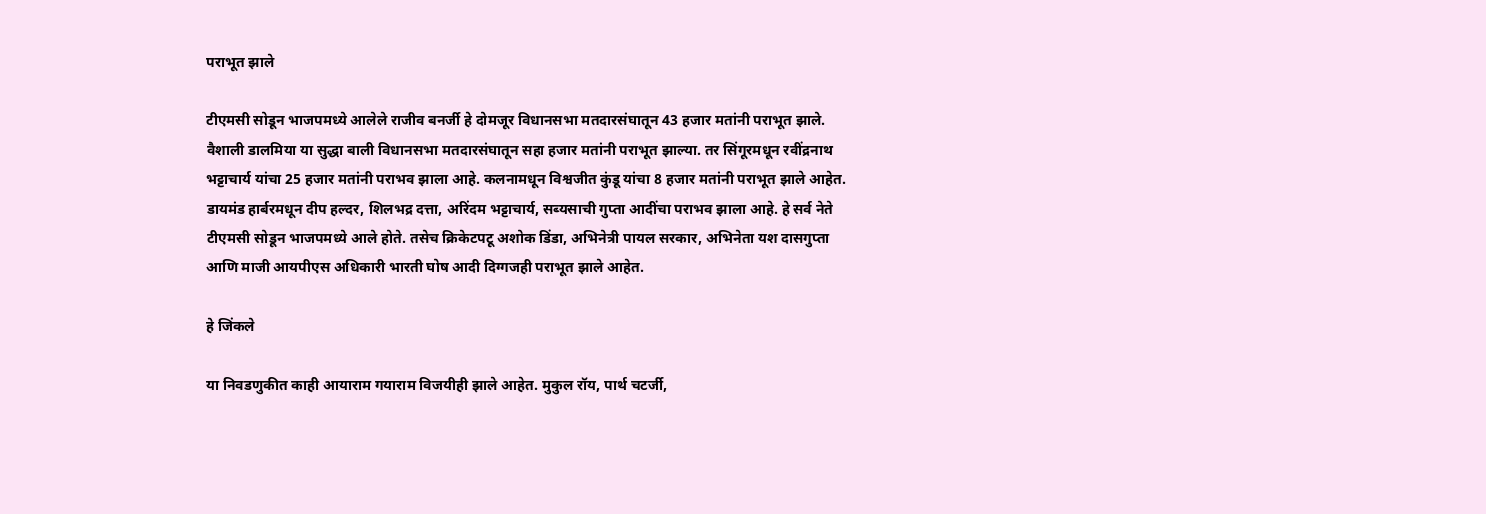पराभूत झाले

टीएमसी सोडून भाजपमध्ये आलेले राजीव बनर्जी हे दोमजूर विधानसभा मतदारसंघातून 43 हजार मतांनी पराभूत झाले. वैशाली डालमिया या सुद्धा बाली विधानसभा मतदारसंघातून सहा हजार मतांनी पराभूत झाल्या. तर सिंगूरमधून रवींद्रनाथ भट्टाचार्य यांचा 25 हजार मतांनी पराभव झाला आहे. कलनामधून विश्वजीत कुंडू यांचा 8 हजार मतांनी पराभूत झाले आहेत. डायमंड हार्बरमधून दीप हल्दर, शिलभद्र दत्ता, अरिंदम भट्टाचार्य, सब्यसाची गुप्ता आदींचा पराभव झाला आहे. हे सर्व नेते टीएमसी सोडून भाजपमध्ये आले होते. तसेच क्रिकेटपटू अशोक डिंडा, अभिनेत्री पायल सरकार, अभिनेता यश दासगुप्ता आणि माजी आयपीएस अधिकारी भारती घोष आदी दिग्गजही पराभूत झाले आहेत.

हे जिंकले

या निवडणुकीत काही आयाराम गयाराम विजयीही झाले आहेत. मुकुल रॉय, पार्थ चटर्जी,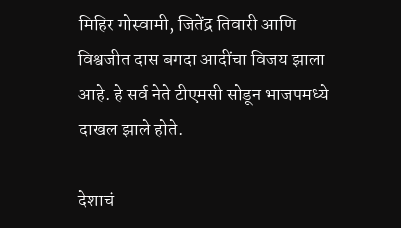मिहिर गोस्वामी, जितेंद्र तिवारी आणि विश्वजीत दास बगदा आदींचा विजय झाला आहे. हे सर्व नेते टीएमसी सोडून भाजपमध्ये दाखल झाले होते.

देशाचं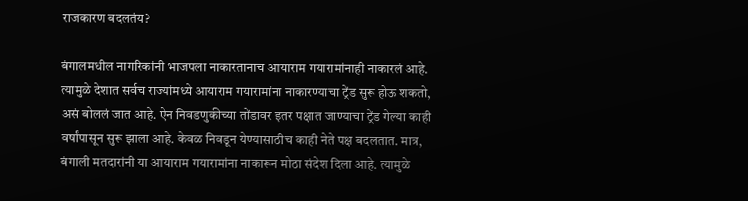राजकारण बदलतंय?

बंगालमधील नागरिकांनी भाजपला नाकारतानाच आयाराम गयारामांनाही नाकारलं आहे. त्यामुळे देशात सर्वच राज्यांमध्ये आयाराम गयारामांना नाकारण्याचा ट्रेंड सुरू होऊ शकतो, असं बोललं जात आहे. ऐन निवडणुकीच्या तोंडावर इतर पक्षात जाण्याचा ट्रेंड गेल्या काही वर्षांपासून सुरू झाला आहे. केवळ निवडून येण्यासाठीच काही नेते पक्ष बदलतात. मात्र, बंगाली मतदारांनी या आयाराम गयारामांना नाकारून मोठा संदेश दिला आहे. त्यामुळे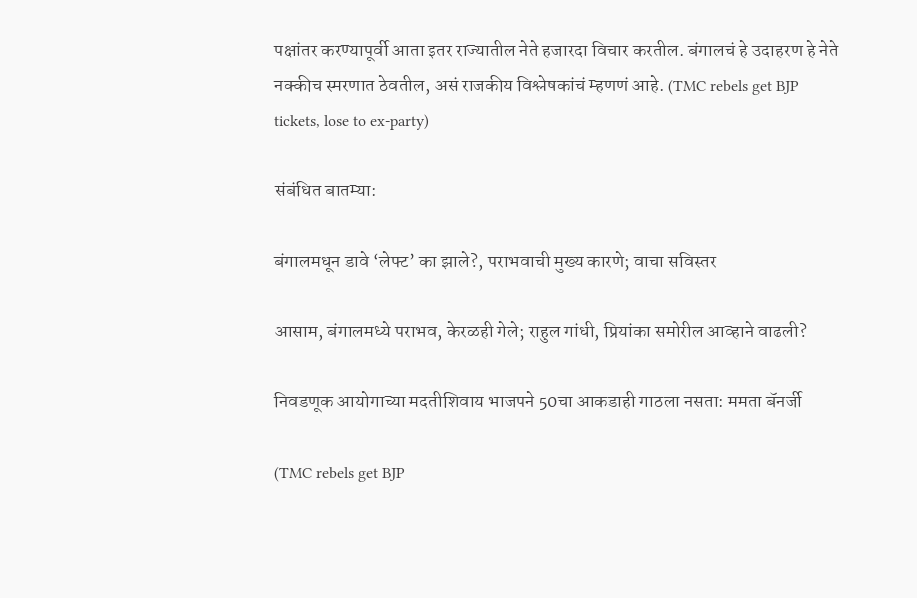पक्षांतर करण्यापूर्वी आता इतर राज्यातील नेते हजारदा विचार करतील. बंगालचं हे उदाहरण हे नेते नक्कीच स्मरणात ठेवतील, असं राजकीय विश्लेषकांचं म्हणणं आहे. (TMC rebels get BJP tickets, lose to ex-party)

संबंधित बातम्या:

बंगालमधून डावे ‘लेफ्ट’ का झाले?, पराभवाची मुख्य कारणे; वाचा सविस्तर

आसाम, बंगालमध्ये पराभव, केरळही गेले; राहुल गांधी, प्रियांका समोरील आव्हाने वाढली?

निवडणूक आयोगाच्या मदतीशिवाय भाजपने 50चा आकडाही गाठला नसता: ममता बॅनर्जी

(TMC rebels get BJP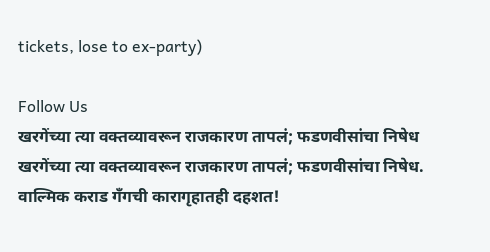tickets, lose to ex-party)

Follow Us
खरगेंच्या त्या वक्तव्यावरून राजकारण तापलं; फडणवीसांचा निषेध
खरगेंच्या त्या वक्तव्यावरून राजकारण तापलं; फडणवीसांचा निषेध.
वाल्मिक कराड गँगची कारागृहातही दहशत!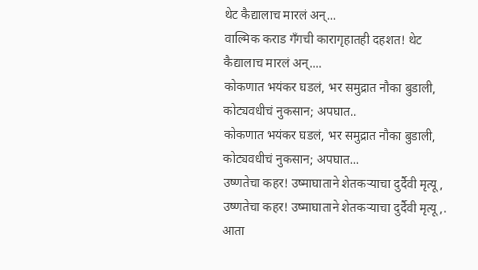थेट कैद्यालाच मारलं अन्...
वाल्मिक कराड गँगची कारागृहातही दहशत! थेट कैद्यालाच मारलं अन्....
कोकणात भयंकर घडलं, भर समुद्रात नौका बुडाली, कोट्यवधीचं नुकसान; अपघात..
कोकणात भयंकर घडलं, भर समुद्रात नौका बुडाली, कोट्यवधीचं नुकसान; अपघात...
उष्णतेचा कहर! उष्माघाताने शेतकऱ्याचा दुर्दैवी मृत्यू,
उष्णतेचा कहर! उष्माघाताने शेतकऱ्याचा दुर्दैवी मृत्यू,.
आता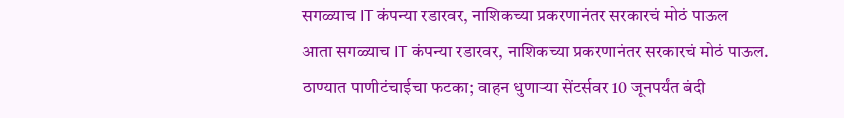सगळ्याच IT कंपन्या रडारवर, नाशिकच्या प्रकरणानंतर सरकारचं मोठं पाऊल
आता सगळ्याच IT कंपन्या रडारवर, नाशिकच्या प्रकरणानंतर सरकारचं मोठं पाऊल.
ठाण्यात पाणीटंचाईचा फटका; वाहन धुणाऱ्या सेंटर्सवर 10 जूनपर्यंत बंदी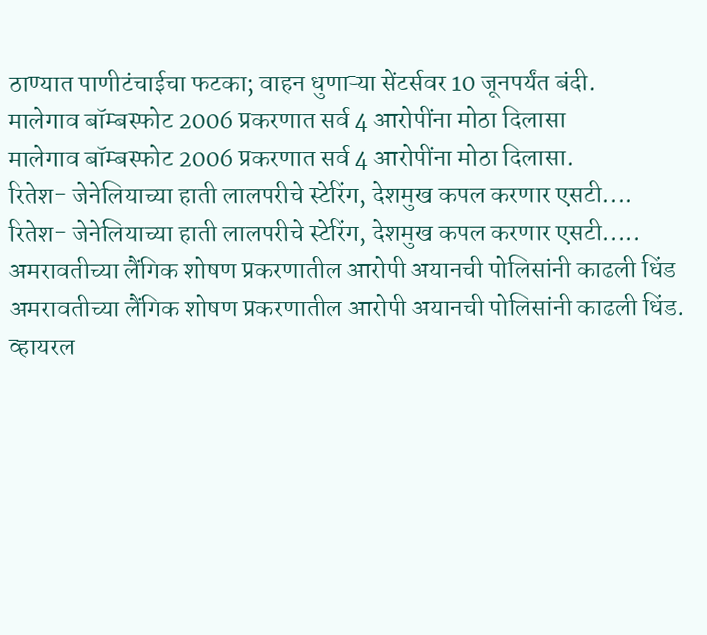ठाण्यात पाणीटंचाईचा फटका; वाहन धुणाऱ्या सेंटर्सवर 10 जूनपर्यंत बंदी.
मालेगाव बॉम्बस्फोट 2006 प्रकरणात सर्व 4 आरोपींना मोठा दिलासा
मालेगाव बॉम्बस्फोट 2006 प्रकरणात सर्व 4 आरोपींना मोठा दिलासा.
रितेश- जेनेलियाच्या हाती लालपरीचे स्टेरिंग, देशमुख कपल करणार एसटी....
रितेश- जेनेलियाच्या हाती लालपरीचे स्टेरिंग, देशमुख कपल करणार एसटी.....
अमरावतीच्या लैंगिक शोषण प्रकरणातील आरोपी अयानची पोलिसांनी काढली धिंड
अमरावतीच्या लैंगिक शोषण प्रकरणातील आरोपी अयानची पोलिसांनी काढली धिंड.
व्हायरल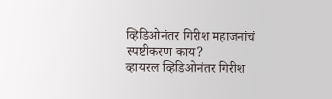व्हिडिओनंतर गिरीश महाजनांचं स्पष्टीकरण काय?
व्हायरल व्हिडिओनंतर गिरीश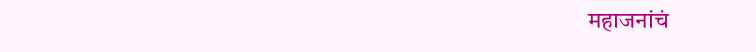महाजनांचं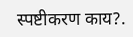स्पष्टीकरण काय?.